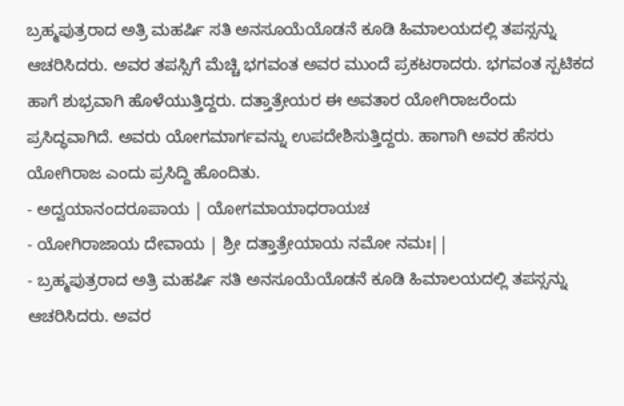ಬ್ರಹ್ಮಪುತ್ರರಾದ ಅತ್ರಿ ಮಹರ್ಷಿ ಸತಿ ಅನಸೂಯೆಯೊಡನೆ ಕೂಡಿ ಹಿಮಾಲಯದಲ್ಲಿ ತಪಸ್ಸನ್ನು ಆಚರಿಸಿದರು. ಅವರ ತಪಸ್ಸಿಗೆ ಮೆಚ್ಚಿ ಭಗವಂತ ಅವರ ಮುಂದೆ ಪ್ರಕಟರಾದರು. ಭಗವಂತ ಸ್ಪಟಿಕದ ಹಾಗೆ ಶುಭ್ರವಾಗಿ ಹೊಳೆಯುತ್ತಿದ್ದರು. ದತ್ತಾತ್ರೇಯರ ಈ ಅವತಾರ ಯೋಗಿರಾಜರೆಂದು ಪ್ರಸಿದ್ಧವಾಗಿದೆ. ಅವರು ಯೋಗಮಾರ್ಗವನ್ನು ಉಪದೇಶಿಸುತ್ತಿದ್ದರು. ಹಾಗಾಗಿ ಅವರ ಹೆಸರು ಯೋಗಿರಾಜ ಎಂದು ಪ್ರಸಿದ್ದಿ ಹೊಂದಿತು.
- ಅದ್ವಯಾನಂದರೂಪಾಯ | ಯೋಗಮಾಯಾಧರಾಯಚ
- ಯೋಗಿರಾಜಾಯ ದೇವಾಯ | ಶ್ರೀ ದತ್ತಾತ್ರೇಯಾಯ ನಮೋ ನಮಃ||
- ಬ್ರಹ್ಮಪುತ್ರರಾದ ಅತ್ರಿ ಮಹರ್ಷಿ ಸತಿ ಅನಸೂಯೆಯೊಡನೆ ಕೂಡಿ ಹಿಮಾಲಯದಲ್ಲಿ ತಪಸ್ಸನ್ನು ಆಚರಿಸಿದರು. ಅವರ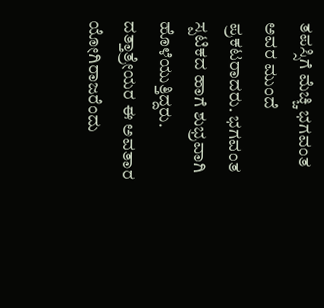ತಪಸ್ಸಿಗೆ ಮೆಚ್ಚಿ ಭಗವಂತ ಅವರ ಮುಂದೆ ಪ್ರಕಟರಾದರು. ಭಗವಂತ ಸ್ಪಟಿಕದ ಹಾಗೆ ಶುಭ್ರವಾಗಿ ಹೊಳೆಯುತ್ತಿದ್ದರು. ದತ್ತಾತ್ರೇಯರ ಈ ಅವತಾರ ಯೋಗಿರಾಜರೆಂದು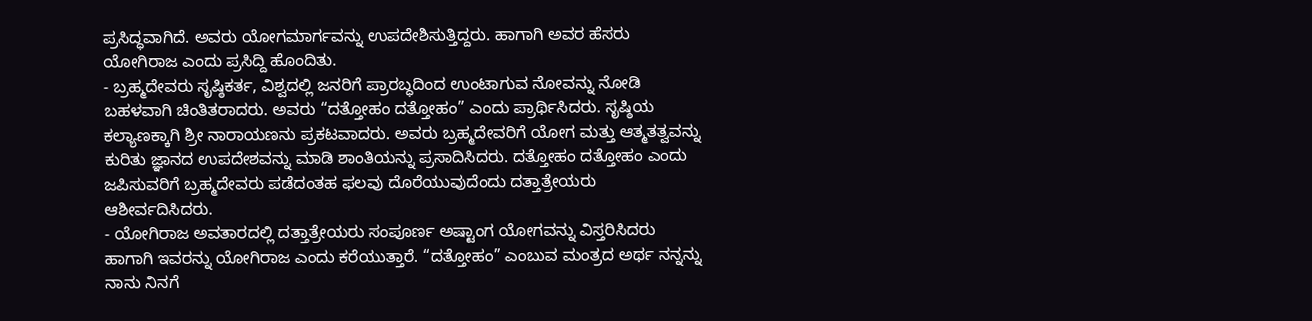ಪ್ರಸಿದ್ಧವಾಗಿದೆ. ಅವರು ಯೋಗಮಾರ್ಗವನ್ನು ಉಪದೇಶಿಸುತ್ತಿದ್ದರು. ಹಾಗಾಗಿ ಅವರ ಹೆಸರು ಯೋಗಿರಾಜ ಎಂದು ಪ್ರಸಿದ್ದಿ ಹೊಂದಿತು.
- ಬ್ರಹ್ಮದೇವರು ಸೃಷ್ಠಿಕರ್ತ, ವಿಶ್ವದಲ್ಲಿ ಜನರಿಗೆ ಪ್ರಾರಬ್ಧದಿಂದ ಉಂಟಾಗುವ ನೋವನ್ನು ನೋಡಿ ಬಹಳವಾಗಿ ಚಿಂತಿತರಾದರು. ಅವರು “ದತ್ತೋಹಂ ದತ್ತೋಹಂ” ಎಂದು ಪ್ರಾರ್ಥಿಸಿದರು. ಸೃಷ್ಠಿಯ ಕಲ್ಯಾಣಕ್ಕಾಗಿ ಶ್ರೀ ನಾರಾಯಣನು ಪ್ರಕಟವಾದರು. ಅವರು ಬ್ರಹ್ಮದೇವರಿಗೆ ಯೋಗ ಮತ್ತು ಆತ್ಮತತ್ವವನ್ನು ಕುರಿತು ಜ್ಞಾನದ ಉಪದೇಶವನ್ನು ಮಾಡಿ ಶಾಂತಿಯನ್ನು ಪ್ರಸಾದಿಸಿದರು. ದತ್ತೋಹಂ ದತ್ತೋಹಂ ಎಂದು ಜಪಿಸುವರಿಗೆ ಬ್ರಹ್ಮದೇವರು ಪಡೆದಂತಹ ಫಲವು ದೊರೆಯುವುದೆಂದು ದತ್ತಾತ್ರೇಯರು ಆಶೀರ್ವದಿಸಿದರು.
- ಯೋಗಿರಾಜ ಅವತಾರದಲ್ಲಿ ದತ್ತಾತ್ರೇಯರು ಸಂಪೂರ್ಣ ಅಷ್ಟಾಂಗ ಯೋಗವನ್ನು ವಿಸ್ತರಿಸಿದರು ಹಾಗಾಗಿ ಇವರನ್ನು ಯೋಗಿರಾಜ ಎಂದು ಕರೆಯುತ್ತಾರೆ. “ದತ್ತೋಹಂ” ಎಂಬುವ ಮಂತ್ರದ ಅರ್ಥ ನನ್ನನ್ನು ನಾನು ನಿನಗೆ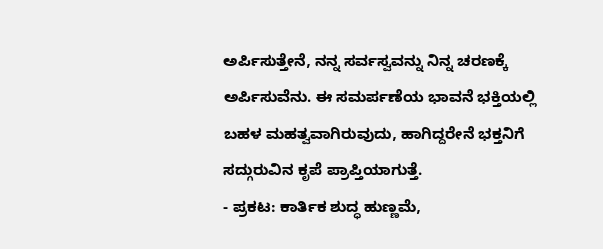ಅರ್ಪಿಸುತ್ತೇನೆ, ನನ್ನ ಸರ್ವಸ್ವವನ್ನು ನಿನ್ನ ಚರಣಕ್ಕೆ ಅರ್ಪಿಸುವೆನು. ಈ ಸಮರ್ಪಣೆಯ ಭಾವನೆ ಭಕ್ತಿಯಲ್ಲಿ ಬಹಳ ಮಹತ್ವವಾಗಿರುವುದು, ಹಾಗಿದ್ದರೇನೆ ಭಕ್ತನಿಗೆ ಸದ್ಗುರುವಿನ ಕೃಪೆ ಪ್ರಾಪ್ತಿಯಾಗುತ್ತೆ.
- ಪ್ರಕಟ: ಕಾರ್ತಿಕ ಶುದ್ಧ ಹುಣ್ಣಮೆ,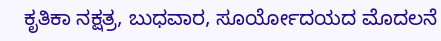ಕೃತಿಕಾ ನಕ್ಷತ್ರ, ಬುಧವಾರ, ಸೂರ್ಯೋದಯದ ಮೊದಲನೆ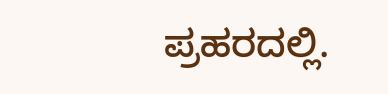ಪ್ರಹರದಲ್ಲಿ.